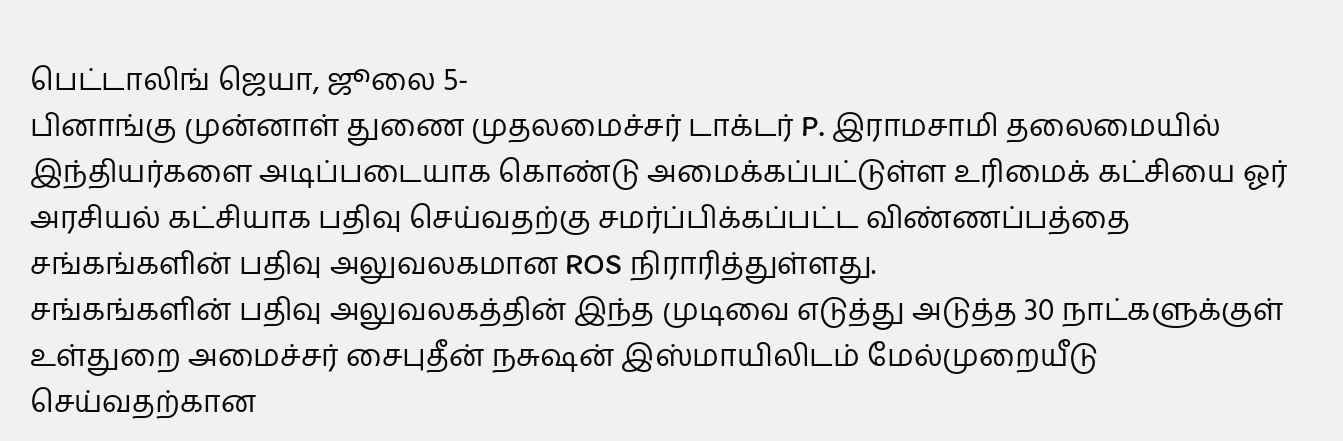பெட்டாலிங் ஜெயா, ஜூலை 5-
பினாங்கு முன்னாள் துணை முதலமைச்சர் டாக்டர் P. இராமசாமி தலைமையில் இந்தியர்களை அடிப்படையாக கொண்டு அமைக்கப்பட்டுள்ள உரிமைக் கட்சியை ஓர் அரசியல் கட்சியாக பதிவு செய்வதற்கு சமர்ப்பிக்கப்பட்ட விண்ணப்பத்தை சங்கங்களின் பதிவு அலுவலகமான ROS நிராரித்துள்ளது.
சங்கங்களின் பதிவு அலுவலகத்தின் இந்த முடிவை எடுத்து அடுத்த 30 நாட்களுக்குள் உள்துறை அமைச்சர் சைபுதீன் நசுஷன் இஸ்மாயிலிடம் மேல்முறையீடு செய்வதற்கான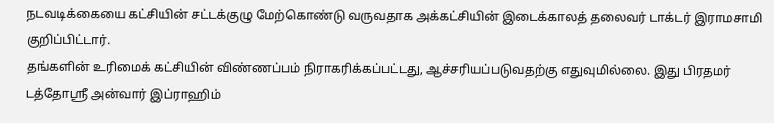நடவடிக்கையை கட்சியின் சட்டக்குழு மேற்கொண்டு வருவதாக அக்கட்சியின் இடைக்காலத் தலைவர் டாக்டர் இராமசாமி குறிப்பிட்டார்.
தங்களின் உரிமைக் கட்சியின் விண்ணப்பம் நிராகரிக்கப்பட்டது, ஆச்சரியப்படுவதற்கு எதுவுமில்லை. இது பிரதமர் டத்தோஸ்ரீ அன்வார் இப்ராஹிம்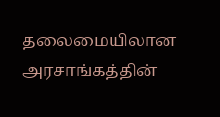தலைமையிலான அரசாங்கத்தின்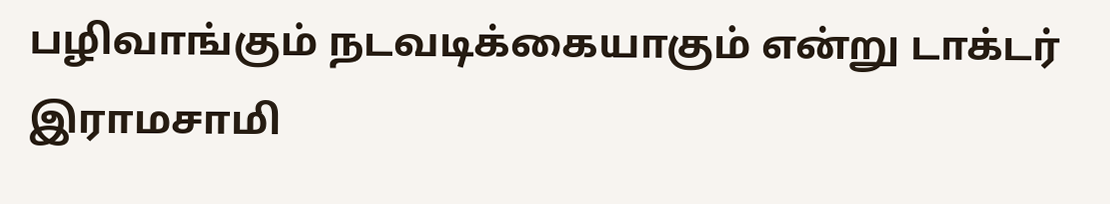பழிவாங்கும் நடவடிக்கையாகும் என்று டாக்டர் இராமசாமி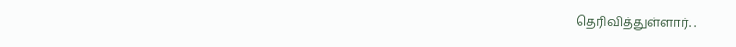தெரிவித்துள்ளார். .